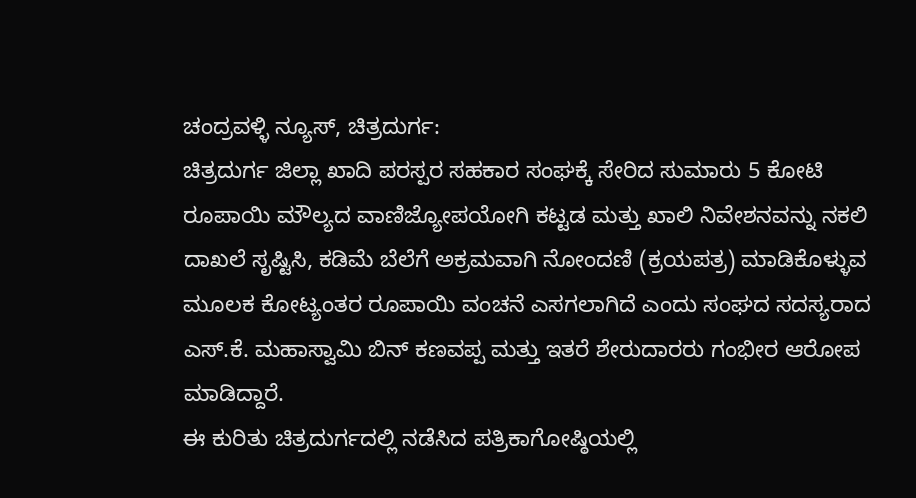ಚಂದ್ರವಳ್ಳಿ ನ್ಯೂಸ್, ಚಿತ್ರದುರ್ಗ:
ಚಿತ್ರದುರ್ಗ ಜಿಲ್ಲಾ ಖಾದಿ ಪರಸ್ಪರ ಸಹಕಾರ ಸಂಘಕ್ಕೆ ಸೇರಿದ ಸುಮಾರು 5 ಕೋಟಿ ರೂಪಾಯಿ ಮೌಲ್ಯದ ವಾಣಿಜ್ಯೋಪಯೋಗಿ ಕಟ್ಟಡ ಮತ್ತು ಖಾಲಿ ನಿವೇಶನವನ್ನು ನಕಲಿ ದಾಖಲೆ ಸೃಷ್ಟಿಸಿ, ಕಡಿಮೆ ಬೆಲೆಗೆ ಅಕ್ರಮವಾಗಿ ನೋಂದಣಿ (ಕ್ರಯಪತ್ರ) ಮಾಡಿಕೊಳ್ಳುವ ಮೂಲಕ ಕೋಟ್ಯಂತರ ರೂಪಾಯಿ ವಂಚನೆ ಎಸಗಲಾಗಿದೆ ಎಂದು ಸಂಘದ ಸದಸ್ಯರಾದ ಎಸ್.ಕೆ. ಮಹಾಸ್ವಾಮಿ ಬಿನ್ ಕಣವಪ್ಪ ಮತ್ತು ಇತರೆ ಶೇರುದಾರರು ಗಂಭೀರ ಆರೋಪ ಮಾಡಿದ್ದಾರೆ.
ಈ ಕುರಿತು ಚಿತ್ರದುರ್ಗದಲ್ಲಿ ನಡೆಸಿದ ಪತ್ರಿಕಾಗೋಷ್ಠಿಯಲ್ಲಿ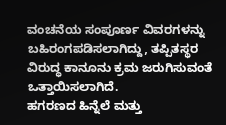ವಂಚನೆಯ ಸಂಪೂರ್ಣ ವಿವರಗಳನ್ನು ಬಹಿರಂಗಪಡಿಸಲಾಗಿದ್ದು, ತಪ್ಪಿತಸ್ಥರ ವಿರುದ್ಧ ಕಾನೂನು ಕ್ರಮ ಜರುಗಿಸುವಂತೆ ಒತ್ತಾಯಿಸಲಾಗಿದೆ.
ಹಗರಣದ ಹಿನ್ನೆಲೆ ಮತ್ತು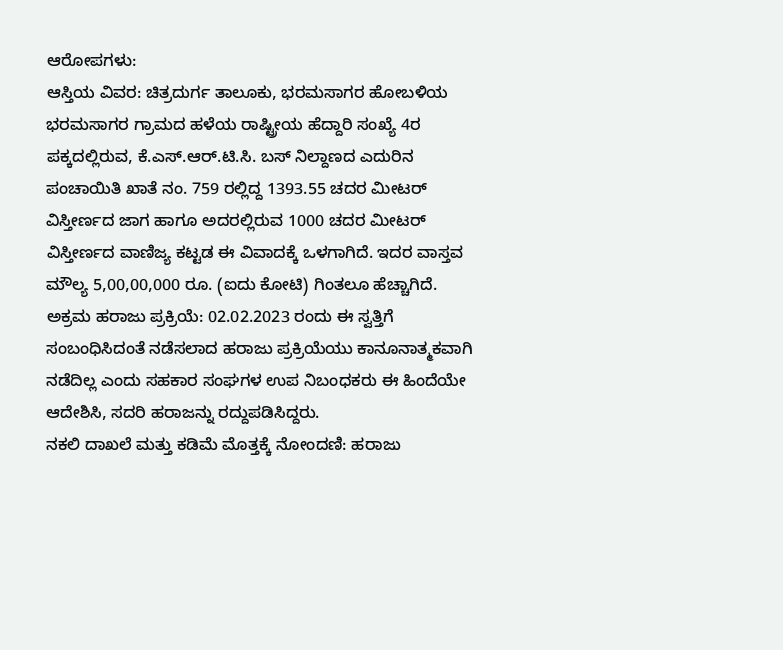ಆರೋಪಗಳು:
ಆಸ್ತಿಯ ವಿವರ: ಚಿತ್ರದುರ್ಗ ತಾಲೂಕು, ಭರಮಸಾಗರ ಹೋಬಳಿಯ ಭರಮಸಾಗರ ಗ್ರಾಮದ ಹಳೆಯ ರಾಷ್ಟ್ರೀಯ ಹೆದ್ದಾರಿ ಸಂಖ್ಯೆ 4ರ ಪಕ್ಕದಲ್ಲಿರುವ, ಕೆ.ಎಸ್.ಆರ್.ಟಿ.ಸಿ. ಬಸ್ ನಿಲ್ದಾಣದ ಎದುರಿನ ಪಂಚಾಯಿತಿ ಖಾತೆ ನಂ. 759 ರಲ್ಲಿದ್ದ 1393.55 ಚದರ ಮೀಟರ್ ವಿಸ್ತೀರ್ಣದ ಜಾಗ ಹಾಗೂ ಅದರಲ್ಲಿರುವ 1000 ಚದರ ಮೀಟರ್ ವಿಸ್ತೀರ್ಣದ ವಾಣಿಜ್ಯ ಕಟ್ಟಡ ಈ ವಿವಾದಕ್ಕೆ ಒಳಗಾಗಿದೆ. ಇದರ ವಾಸ್ತವ ಮೌಲ್ಯ 5,00,00,000 ರೂ. (ಐದು ಕೋಟಿ) ಗಿಂತಲೂ ಹೆಚ್ಚಾಗಿದೆ.
ಅಕ್ರಮ ಹರಾಜು ಪ್ರಕ್ರಿಯೆ: 02.02.2023 ರಂದು ಈ ಸ್ವತ್ತಿಗೆ ಸಂಬಂಧಿಸಿದಂತೆ ನಡೆಸಲಾದ ಹರಾಜು ಪ್ರಕ್ರಿಯೆಯು ಕಾನೂನಾತ್ಮಕವಾಗಿ ನಡೆದಿಲ್ಲ ಎಂದು ಸಹಕಾರ ಸಂಘಗಳ ಉಪ ನಿಬಂಧಕರು ಈ ಹಿಂದೆಯೇ ಆದೇಶಿಸಿ, ಸದರಿ ಹರಾಜನ್ನು ರದ್ದುಪಡಿಸಿದ್ದರು.
ನಕಲಿ ದಾಖಲೆ ಮತ್ತು ಕಡಿಮೆ ಮೊತ್ತಕ್ಕೆ ನೋಂದಣಿ: ಹರಾಜು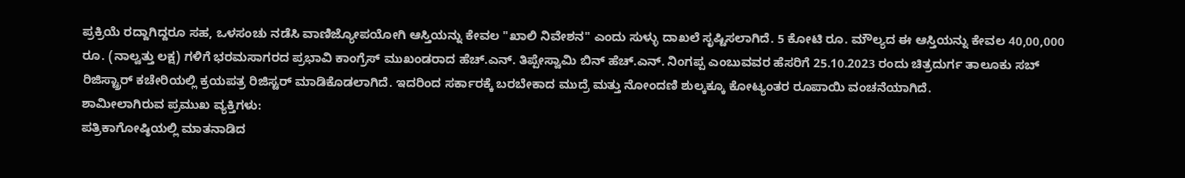ಪ್ರಕ್ರಿಯೆ ರದ್ದಾಗಿದ್ದರೂ ಸಹ, ಒಳಸಂಚು ನಡೆಸಿ ವಾಣಿಜ್ಯೋಪಯೋಗಿ ಆಸ್ತಿಯನ್ನು ಕೇವಲ "ಖಾಲಿ ನಿವೇಶನ" ಎಂದು ಸುಳ್ಳು ದಾಖಲೆ ಸೃಷ್ಟಿಸಲಾಗಿದೆ. 5 ಕೋಟಿ ರೂ. ಮೌಲ್ಯದ ಈ ಆಸ್ತಿಯನ್ನು ಕೇವಲ 40,00,000 ರೂ. (ನಾಲ್ವತ್ತು ಲಕ್ಷ) ಗಳಿಗೆ ಭರಮಸಾಗರದ ಪ್ರಭಾವಿ ಕಾಂಗ್ರೆಸ್ ಮುಖಂಡರಾದ ಹೆಚ್.ಎನ್. ತಿಪ್ಪೇಸ್ವಾಮಿ ಬಿನ್ ಹೆಚ್.ಎನ್. ನಿಂಗಪ್ಪ ಎಂಬುವವರ ಹೆಸರಿಗೆ 25.10.2023 ರಂದು ಚಿತ್ರದುರ್ಗ ತಾಲೂಕು ಸಬ್ ರಿಜಿಸ್ಟ್ರಾರ್ ಕಚೇರಿಯಲ್ಲಿ ಕ್ರಯಪತ್ರ ರಿಜಿಸ್ಟರ್ ಮಾಡಿಕೊಡಲಾಗಿದೆ. ಇದರಿಂದ ಸರ್ಕಾರಕ್ಕೆ ಬರಬೇಕಾದ ಮುದ್ರೆ ಮತ್ತು ನೋಂದಣಿ ಶುಲ್ಕಕ್ಕೂ ಕೋಟ್ಯಂತರ ರೂಪಾಯಿ ವಂಚನೆಯಾಗಿದೆ.
ಶಾಮೀಲಾಗಿರುವ ಪ್ರಮುಖ ವ್ಯಕ್ತಿಗಳು:
ಪತ್ರಿಕಾಗೋಷ್ಠಿಯಲ್ಲಿ ಮಾತನಾಡಿದ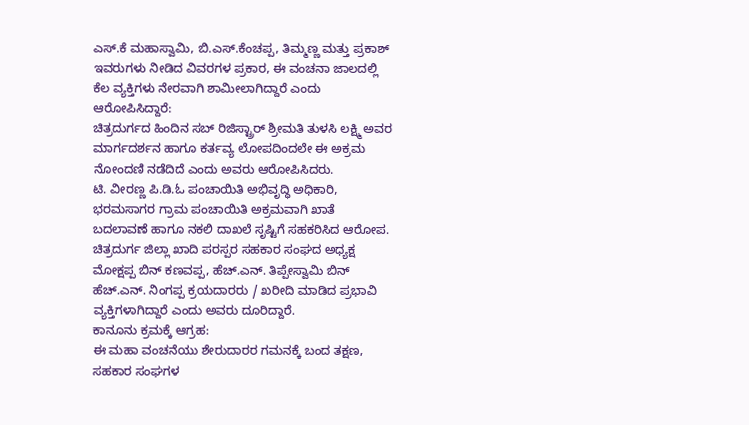ಎಸ್.ಕೆ ಮಹಾಸ್ವಾಮಿ, ಬಿ.ಎಸ್.ಕೆಂಚಪ್ಪ, ತಿಮ್ಮಣ್ಣ ಮತ್ತು ಪ್ರಕಾಶ್ ಇವರುಗಳು ನೀಡಿದ ವಿವರಗಳ ಪ್ರಕಾರ, ಈ ವಂಚನಾ ಜಾಲದಲ್ಲಿ ಕೆಲ ವ್ಯಕ್ತಿಗಳು ನೇರವಾಗಿ ಶಾಮೀಲಾಗಿದ್ದಾರೆ ಎಂದು ಆರೋಪಿಸಿದ್ದಾರೆ:
ಚಿತ್ರದುರ್ಗದ ಹಿಂದಿನ ಸಬ್ ರಿಜಿಸ್ಟ್ರಾರ್ ಶ್ರೀಮತಿ ತುಳಸಿ ಲಕ್ಷ್ಮಿ ಅವರ ಮಾರ್ಗದರ್ಶನ ಹಾಗೂ ಕರ್ತವ್ಯ ಲೋಪದಿಂದಲೇ ಈ ಅಕ್ರಮ ನೋಂದಣಿ ನಡೆದಿದೆ ಎಂದು ಅವರು ಆರೋಪಿಸಿದರು.
ಟಿ. ವೀರಣ್ಣ ಪಿ.ಡಿ.ಓ ಪಂಚಾಯಿತಿ ಅಭಿವೃದ್ಧಿ ಅಧಿಕಾರಿ, ಭರಮಸಾಗರ ಗ್ರಾಮ ಪಂಚಾಯಿತಿ ಅಕ್ರಮವಾಗಿ ಖಾತೆ ಬದಲಾವಣೆ ಹಾಗೂ ನಕಲಿ ದಾಖಲೆ ಸೃಷ್ಟಿಗೆ ಸಹಕರಿಸಿದ ಆರೋಪ.
ಚಿತ್ರದುರ್ಗ ಜಿಲ್ಲಾ ಖಾದಿ ಪರಸ್ಪರ ಸಹಕಾರ ಸಂಘದ ಅಧ್ಯಕ್ಷ ಮೋಕ್ಷಪ್ಪ ಬಿನ್ ಕಣವಪ್ಪ, ಹೆಚ್.ಎನ್. ತಿಪ್ಪೇಸ್ವಾಮಿ ಬಿನ್ ಹೆಚ್.ಎನ್. ನಿಂಗಪ್ಪ ಕ್ರಯದಾರರು / ಖರೀದಿ ಮಾಡಿದ ಪ್ರಭಾವಿ ವ್ಯಕ್ತಿಗಳಾಗಿದ್ದಾರೆ ಎಂದು ಅವರು ದೂರಿದ್ದಾರೆ.
ಕಾನೂನು ಕ್ರಮಕ್ಕೆ ಆಗ್ರಹ:
ಈ ಮಹಾ ವಂಚನೆಯು ಶೇರುದಾರರ ಗಮನಕ್ಕೆ ಬಂದ ತಕ್ಷಣ, ಸಹಕಾರ ಸಂಘಗಳ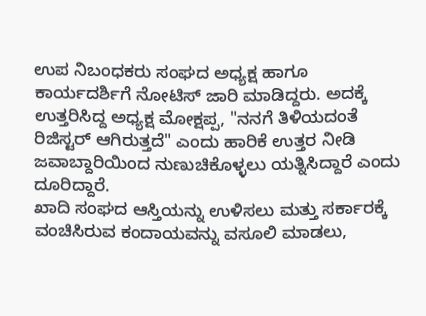ಉಪ ನಿಬಂಧಕರು ಸಂಘದ ಅಧ್ಯಕ್ಷ ಹಾಗೂ ಕಾರ್ಯದರ್ಶಿಗೆ ನೋಟಿಸ್ ಜಾರಿ ಮಾಡಿದ್ದರು. ಅದಕ್ಕೆ ಉತ್ತರಿಸಿದ್ದ ಅಧ್ಯಕ್ಷ ಮೋಕ್ಷಪ್ಪ, "ನನಗೆ ತಿಳಿಯದಂತೆ ರಿಜಿಸ್ಟರ್ ಆಗಿರುತ್ತದೆ" ಎಂದು ಹಾರಿಕೆ ಉತ್ತರ ನೀಡಿ ಜವಾಬ್ದಾರಿಯಿಂದ ನುಣುಚಿಕೊಳ್ಳಲು ಯತ್ನಿಸಿದ್ದಾರೆ ಎಂದು ದೂರಿದ್ದಾರೆ.
ಖಾದಿ ಸಂಘದ ಆಸ್ತಿಯನ್ನು ಉಳಿಸಲು ಮತ್ತು ಸರ್ಕಾರಕ್ಕೆ ವಂಚಿಸಿರುವ ಕಂದಾಯವನ್ನು ವಸೂಲಿ ಮಾಡಲು,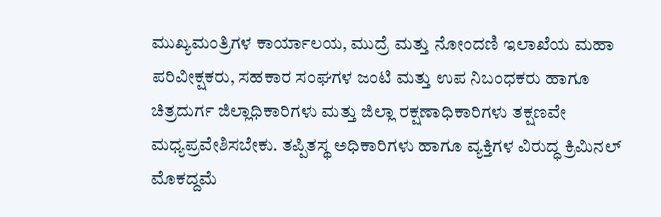ಮುಖ್ಯಮಂತ್ರಿಗಳ ಕಾರ್ಯಾಲಯ, ಮುದ್ರೆ ಮತ್ತು ನೋಂದಣಿ ಇಲಾಖೆಯ ಮಹಾ ಪರಿವೀಕ್ಷಕರು, ಸಹಕಾರ ಸಂಘಗಳ ಜಂಟಿ ಮತ್ತು ಉಪ ನಿಬಂಧಕರು ಹಾಗೂ ಚಿತ್ರದುರ್ಗ ಜಿಲ್ಲಾಧಿಕಾರಿಗಳು ಮತ್ತು ಜಿಲ್ಲಾ ರಕ್ಷಣಾಧಿಕಾರಿಗಳು ತಕ್ಷಣವೇ ಮಧ್ಯಪ್ರವೇಶಿಸಬೇಕು. ತಪ್ಪಿತಸ್ಥ ಅಧಿಕಾರಿಗಳು ಹಾಗೂ ವ್ಯಕ್ತಿಗಳ ವಿರುದ್ಧ ಕ್ರಿಮಿನಲ್ ಮೊಕದ್ದಮೆ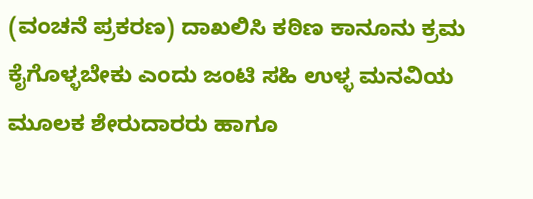(ವಂಚನೆ ಪ್ರಕರಣ) ದಾಖಲಿಸಿ ಕಠಿಣ ಕಾನೂನು ಕ್ರಮ ಕೈಗೊಳ್ಳಬೇಕು ಎಂದು ಜಂಟಿ ಸಹಿ ಉಳ್ಳ ಮನವಿಯ ಮೂಲಕ ಶೇರುದಾರರು ಹಾಗೂ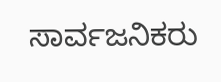ಸಾರ್ವಜನಿಕರು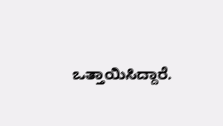ಒತ್ತಾಯಿಸಿದ್ದಾರೆ.